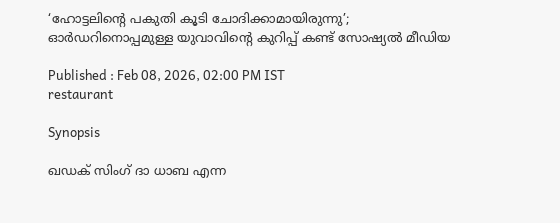‘ഹോട്ടലിന്റെ പകുതി കൂടി ചോദിക്കാമായിരുന്നു’; ഓർഡറിനൊപ്പമുള്ള യുവാവിന്റെ കുറിപ്പ് കണ്ട് സോഷ്യൽ മീഡിയ

Published : Feb 08, 2026, 02:00 PM IST
restaurant

Synopsis

ഖഡക് സിംഗ് ദാ ധാബ എന്ന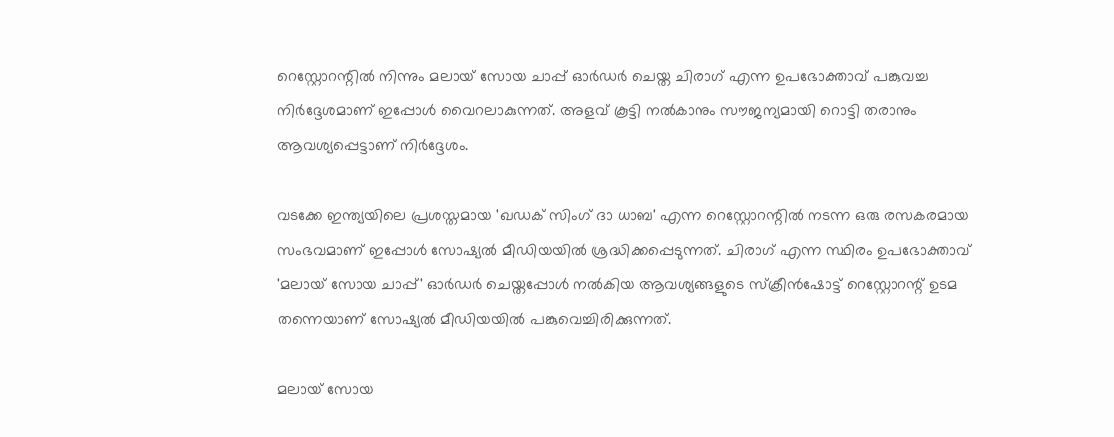റെസ്റ്റോറന്റിൽ നിന്നും മലായ് സോയ ചാപ്പ് ഓർഡർ ചെയ്ത ചിരാഗ് എന്ന ഉപഭോക്താവ് പങ്കുവച്ച നിര്‍ദ്ദേശമാണ് ഇപ്പോള്‍ വൈറലാകുന്നത്. അളവ് കൂട്ടി നൽകാനും സൗജന്യമായി റൊട്ടി തരാനും ആവശ്യപ്പെട്ടാണ് നിര്‍ദ്ദേശം.

വടക്കേ ഇന്ത്യയിലെ പ്രശസ്തമായ 'ഖഡക് സിംഗ് ദാ ധാബ' എന്ന റെസ്റ്റോറന്റിൽ നടന്ന ഒരു രസകരമായ സംഭവമാണ് ഇപ്പോൾ സോഷ്യൽ മീഡിയയിൽ ശ്രദ്ധിക്കപ്പെടുന്നത്. ചിരാഗ് എന്ന സ്ഥിരം ഉപഭോക്താവ് 'മലായ് സോയ ചാപ്പ്' ഓർഡർ ചെയ്തപ്പോൾ നൽകിയ ആവശ്യങ്ങളുടെ സ്ക്രീൻഷോട്ട് റെസ്റ്റോറന്റ് ഉടമ തന്നെയാണ് സോഷ്യൽ മീഡിയയിൽ പങ്കുവെച്ചിരിക്കുന്നത്.

മലായ് സോയ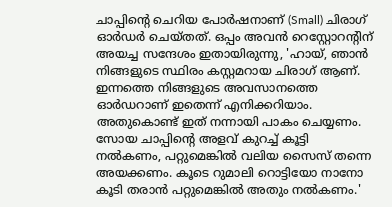ചാപ്പിന്റെ ചെറിയ പോർഷനാണ് (Small) ചിരാഗ് ഓർഡർ ചെയ്തത്. ഒപ്പം അവൻ റെസ്റ്റോറന്റിന് അയച്ച സന്ദേശം ഇതായിരുന്നു, 'ഹായ്, ഞാൻ നിങ്ങളുടെ സ്ഥിരം കസ്റ്റമറായ ചിരാഗ് ആണ്. ഇന്നത്തെ നിങ്ങളുടെ അവസാനത്തെ ഓർഡറാണ് ഇതെന്ന് എനിക്കറിയാം. അതുകൊണ്ട് ഇത് നന്നായി പാകം ചെയ്യണം. സോയ ചാപ്പിന്റെ അളവ് കുറച്ച് കൂട്ടി നൽകണം, പറ്റുമെങ്കിൽ വലിയ സൈസ് തന്നെ അയക്കണം. കൂടെ റുമാലി റൊട്ടിയോ നാനോ കൂടി തരാൻ പറ്റുമെങ്കിൽ അതും നൽകണം.'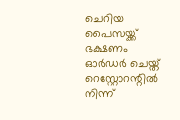ചെറിയ പൈസയ്ക്ക് ഭക്ഷണം ഓർഡർ ചെയ്ത് റെസ്റ്റോറന്റിൽ നിന്ന്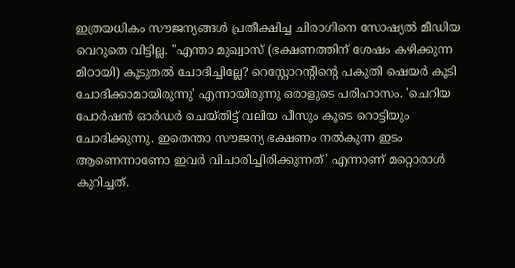ഇത്രയധികം സൗജന്യങ്ങൾ പ്രതീക്ഷിച്ച ചിരാഗിനെ സോഷ്യൽ മീഡിയ വെറുതെ വിട്ടില്ല. "എന്താ മുഖ്വാസ് (ഭക്ഷണത്തിന് ശേഷം കഴിക്കുന്ന മിഠായി) കൂടുതൽ ചോദിച്ചില്ലേ? റെസ്റ്റോറന്റിന്റെ പകുതി ഷെയർ കൂടി ചോദിക്കാമായിരുന്നു' എന്നായിരുന്നു ഒരാളുടെ പരിഹാസം. 'ചെറിയ പോർഷൻ ഓർഡർ ചെയ്തിട്ട് വലിയ പീസും കൂടെ റൊട്ടിയും ചോദിക്കുന്നു. ഇതെന്താ സൗജന്യ ഭക്ഷണം നൽകുന്ന ഇടം ആണെന്നാണോ ഇവർ വിചാരിച്ചിരിക്കുന്നത്' എന്നാണ് മറ്റൊരാൾ കുറിച്ചത്.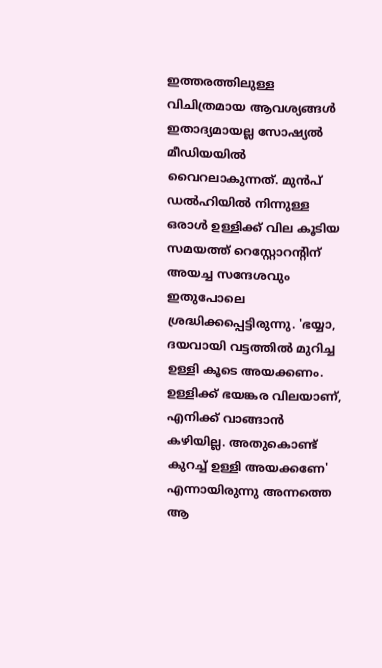ഇത്തരത്തിലുള്ള വിചിത്രമായ ആവശ്യങ്ങൾ ഇതാദ്യമായല്ല സോഷ്യൽ‌ മീഡിയയിൽ വൈറലാകുന്നത്. മുൻപ് ഡൽഹിയിൽ നിന്നുള്ള ഒരാൾ ഉള്ളിക്ക് വില കൂടിയ സമയത്ത് റെസ്റ്റോറന്റിന് അയച്ച സന്ദേശവും ഇതുപോലെ ശ്രദ്ധിക്കപ്പെട്ടിരുന്നു. 'ഭയ്യാ, ദയവായി വട്ടത്തിൽ മുറിച്ച ഉള്ളി കൂടെ അയക്കണം. ഉള്ളിക്ക് ഭയങ്കര വിലയാണ്, എനിക്ക് വാങ്ങാൻ കഴിയില്ല. അതുകൊണ്ട് കുറച്ച് ഉള്ളി അയക്കണേ' എന്നായിരുന്നു അന്നത്തെ ആ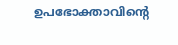ഉപഭോക്താവിന്റെ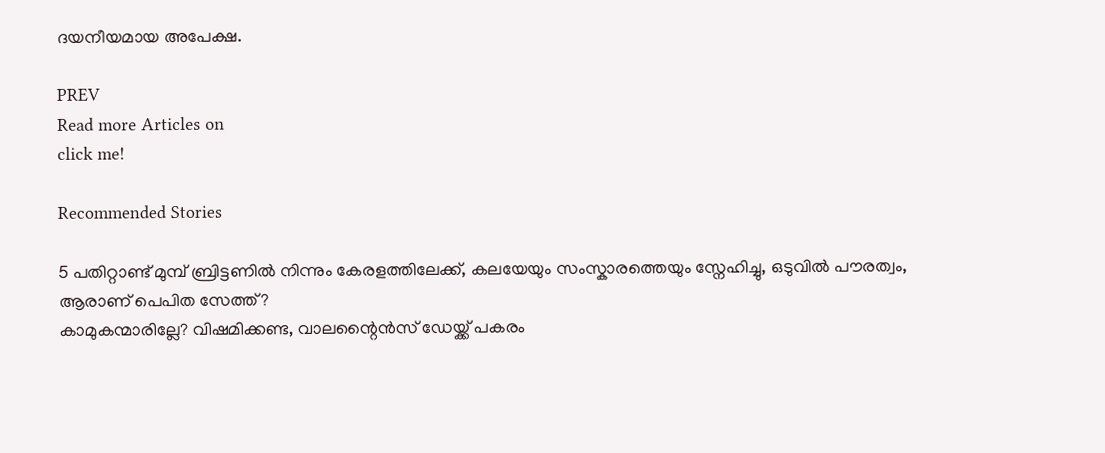ദയനീയമായ അപേക്ഷ.

PREV
Read more Articles on
click me!

Recommended Stories

5 പതിറ്റാണ്ട് മുമ്പ് ബ്രിട്ടണിൽ നിന്നും കേരളത്തിലേക്ക്, കലയേയും സംസ്കാരത്തെയും സ്നേഹിച്ചു, ഒടുവിൽ പൗരത്വം, ആരാണ് പെപിത സേത്ത്?
കാമുകന്മാരില്ലേ? വിഷമിക്കണ്ട, വാലന്റൈൻസ് ഡേയ്ക്ക് പകരം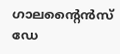ഗാലന്റൈൻസ് ഡേ